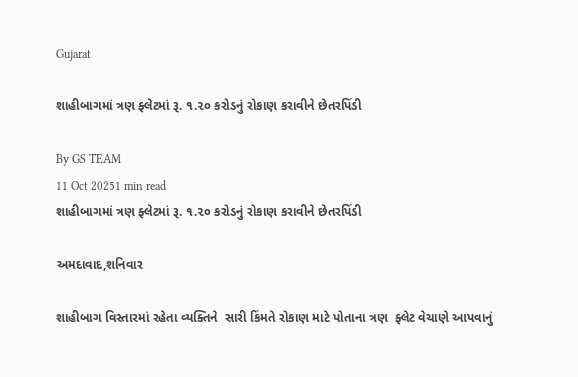Gujarat

શાહીબાગમાં ત્રણ ફ્લેટમાં રૂ. ૧.૨૦ કરોડનું રોકાણ કરાવીને છેતરપિંડી

By GS TEAM
11 Oct 20251 min read
શાહીબાગમાં ત્રણ ફ્લેટમાં રૂ. ૧.૨૦ કરોડનું રોકાણ કરાવીને છેતરપિંડી

અમદાવાદ,શનિવાર

શાહીબાગ વિસ્તારમાં રહેતા વ્યક્તિને  સારી કિંમતે રોકાણ માટે પોતાના ત્રણ  ફ્લેટ વેચાણે આપવાનું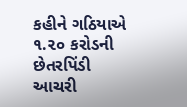કહીને ગઠિયાએ ૧.૨૦ કરોડની છેતરપિંડી આચરી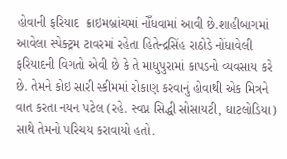હોવાની ફરિયાદ  ક્રાઇમબ્રાંચમાં નોઁધવામાં આવી છે.શાહીબાગમાં આવેલા સ્પેક્ટ્રમ ટાવરમાં રહેતા હિતેન્દ્રસિંહ રાઠોડે નોંધાવેલી ફરિયાદની વિગતો એવી છે કે તે માધુપુરામાં કાપડનો વ્યવસાય કરે છે. તેમને કોઇ સારી સ્કીમમાં રોકાણ કરવાનું હોવાથી એક મિત્રને વાત કરતા નયન પટેલ (રહે. સ્વપ્ન સિદ્ધી સોસાયટી, ઘાટલોડિયા) સાથે તેમનો પરિચય કરાવાયો હતો.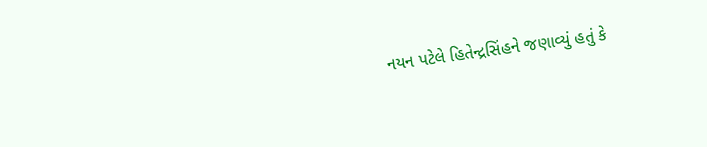નયન પટેલે હિતેન્દ્રસિંહને જણાવ્યું હતું કે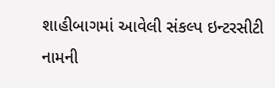શાહીબાગમાં આવેલી સંકલ્પ ઇન્ટરસીટી નામની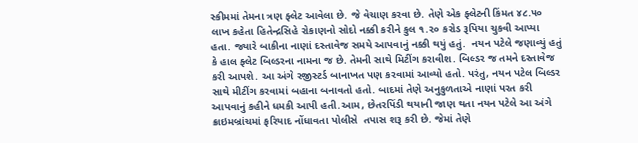સ્કીમમાં તેમના ત્રણ ફ્લેટ આવેલા છે. જે વેચાણ કરવા છે. તેણે એક ફ્લેટની કિંમત ૪૮.૫૦ લાખ કહેતા હિતેન્દ્રસિહે રોકાણનો સોદો નક્કી કરીને કુલ ૧.૨૦ કરોડ રૂપિયા ચુકવી આપ્યા હતા. જ્યારે બાકીના નાણાં દસ્તાવેજ સમયે આપવાનું નક્કી થયું હતું.  નયન પટેલે જણાવ્યું હતું કે હાલ ફ્લેટ બિલ્ડરના નામના જ છે. તેમની સાથે મિટીંગ કરાવીશ. બિલ્ડર જ તમને દસ્તાવેજ કરી આપશે. આ અંગે રજીસ્ટર્ડ બાનાખત પણ કરવામાં આવ્યો હતો. પરંતુ, નયન પટેલ બિલ્ડર સાથે મીટીંગ કરવામાં બહાના બનાવતો હતો. બાદમાં તેણે અનુકુળતાએ નાણાં પરત કરી આપવાનું કહીને ધમકી આપી હતી.આમ, છેતરપિંડી થયાની જાણ થતા નયન પટેલે આ અંગે ક્રાઇમબ્રાંચમાં ફરિયાદ નોંધાવતા પોલીસે  તપાસ શરૂ કરી છે. જેમાં તેણે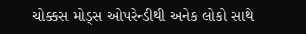ચોક્કસ મોડ્સ ઓપરેન્ડીથી અનેક લોકો સાથે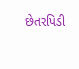છેતરપિડી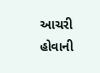આચરી હોવાની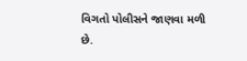વિગતો પોલીસને જાણવા મળી છે.